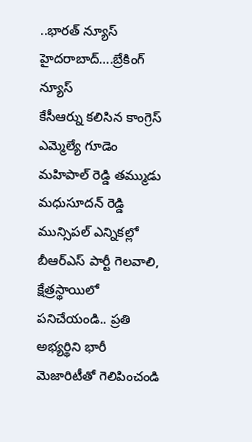..భారత్ న్యూస్ హైదరాబాద్….బ్రేకింగ్ న్యూస్
కేసీఆర్ను కలిసిన కాంగ్రెస్ ఎమ్మెల్యే గూడెం మహిపాల్ రెడ్డి తమ్ముడు మధుసూదన్ రెడ్డి
మున్సిపల్ ఎన్నికల్లో బీఆర్ఎస్ పార్టీ గెలవాలి, క్షేత్రస్థాయిలో పనిచేయండి.. ప్రతి అభ్యర్థిని భారీ మెజారిటీతో గెలిపించండి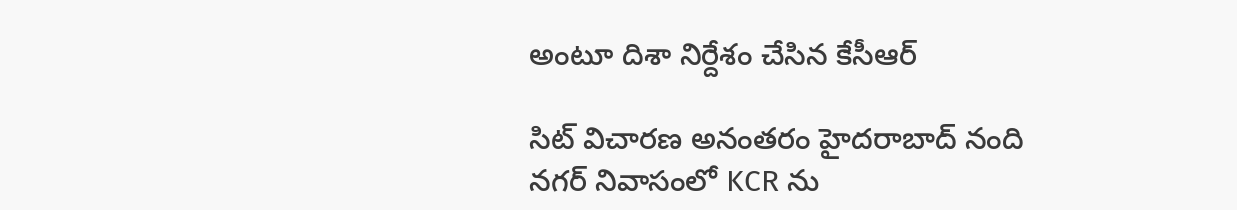అంటూ దిశా నిర్దేశం చేసిన కేసీఆర్

సిట్ విచారణ అనంతరం హైదరాబాద్ నంది నగర్ నివాసంలో KCR ను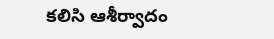కలిసి ఆశీర్వాదం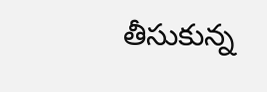తీసుకున్న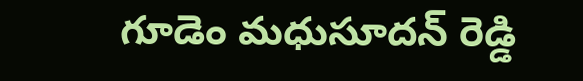గూడెం మధుసూదన్ రెడ్డి